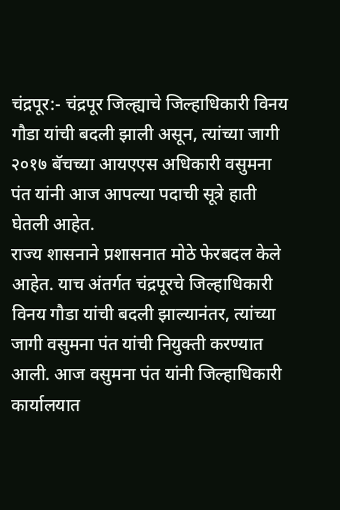चंद्रपूर:- चंद्रपूर जिल्ह्याचे जिल्हाधिकारी विनय गौडा यांची बदली झाली असून, त्यांच्या जागी २०१७ बॅचच्या आयएएस अधिकारी वसुमना पंत यांनी आज आपल्या पदाची सूत्रे हाती घेतली आहेत.
राज्य शासनाने प्रशासनात मोठे फेरबदल केले आहेत. याच अंतर्गत चंद्रपूरचे जिल्हाधिकारी विनय गौडा यांची बदली झाल्यानंतर, त्यांच्या जागी वसुमना पंत यांची नियुक्ती करण्यात आली. आज वसुमना पंत यांनी जिल्हाधिकारी कार्यालयात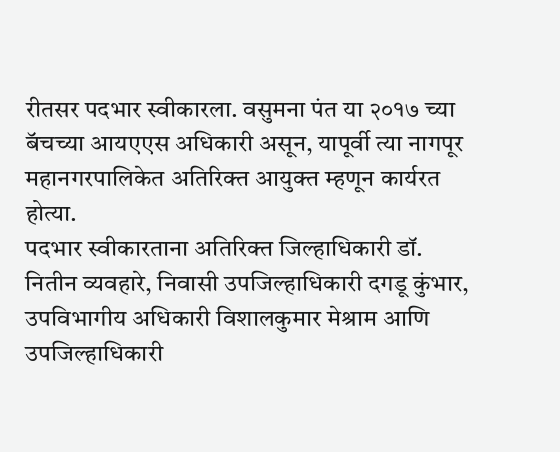रीतसर पदभार स्वीकारला. वसुमना पंत या २०१७ च्या बॅचच्या आयएएस अधिकारी असून, यापूर्वी त्या नागपूर महानगरपालिकेत अतिरिक्त आयुक्त म्हणून कार्यरत होत्या.
पदभार स्वीकारताना अतिरिक्त जिल्हाधिकारी डॉ. नितीन व्यवहारे, निवासी उपजिल्हाधिकारी दगडू कुंभार, उपविभागीय अधिकारी विशालकुमार मेश्राम आणि उपजिल्हाधिकारी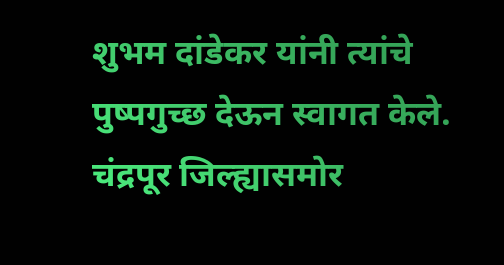शुभम दांडेकर यांनी त्यांचे पुष्पगुच्छ देऊन स्वागत केले. चंद्रपूर जिल्ह्यासमोर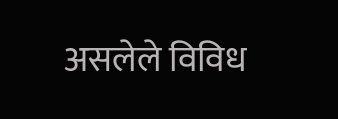असलेले विविध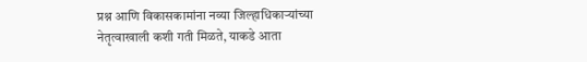प्रश्न आणि विकासकामांना नव्या जिल्हाधिकाऱ्यांच्या नेतृत्वाखाली कशी गती मिळते, याकडे आता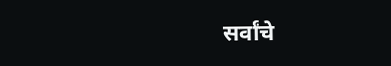सर्वांचे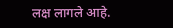लक्ष लागले आहे.